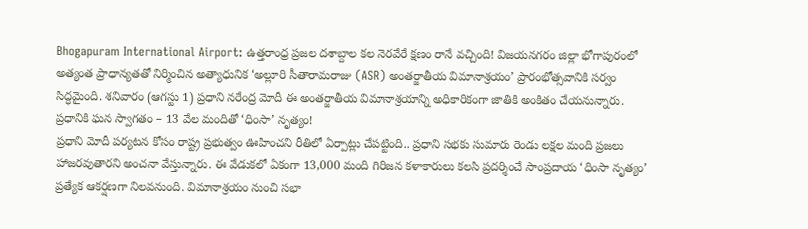Bhogapuram International Airport: ఉత్తరాంధ్ర ప్రజల దశాబ్దాల కల నెరవేరే క్షణం రానే వచ్చింది! విజయనగరం జిల్లా భోగాపురంలో అత్యంత ప్రాధాన్యతతో నిర్మించిన అత్యాధునిక ‘అల్లూరి సీతారామరాజు (ASR) అంతర్జాతీయ విమానాశ్రయం’ ప్రారంభోత్సవానికి సర్వం సిద్ధమైంది. శనివారం (ఆగస్టు 1) ప్రధాని నరేంద్ర మోదీ ఈ అంతర్జాతీయ విమానాశ్రయాన్ని అధికారికంగా జాతికి అంకితం చేయనున్నారు.
ప్రధానికి ఘన స్వాగతం – 13 వేల మందితో ‘ధింసా’ నృత్యం!
ప్రధాని మోదీ పర్యటన కోసం రాష్ట్ర ప్రభుత్వం ఊహించని రీతిలో ఏర్పాట్లు చేపట్టింది.. ప్రధాని సభకు సుమారు రెండు లక్షల మంది ప్రజలు హాజరవుతారని అంచనా వేస్తున్నారు. ఈ వేడుకలో ఏకంగా 13,000 మంది గిరిజన కళాకారులు కలసి ప్రదర్శించే సాంప్రదాయ ‘ధింసా నృత్యం’ ప్రత్యేక ఆకర్షణగా నిలవనుంది. విమానాశ్రయం నుంచి సభా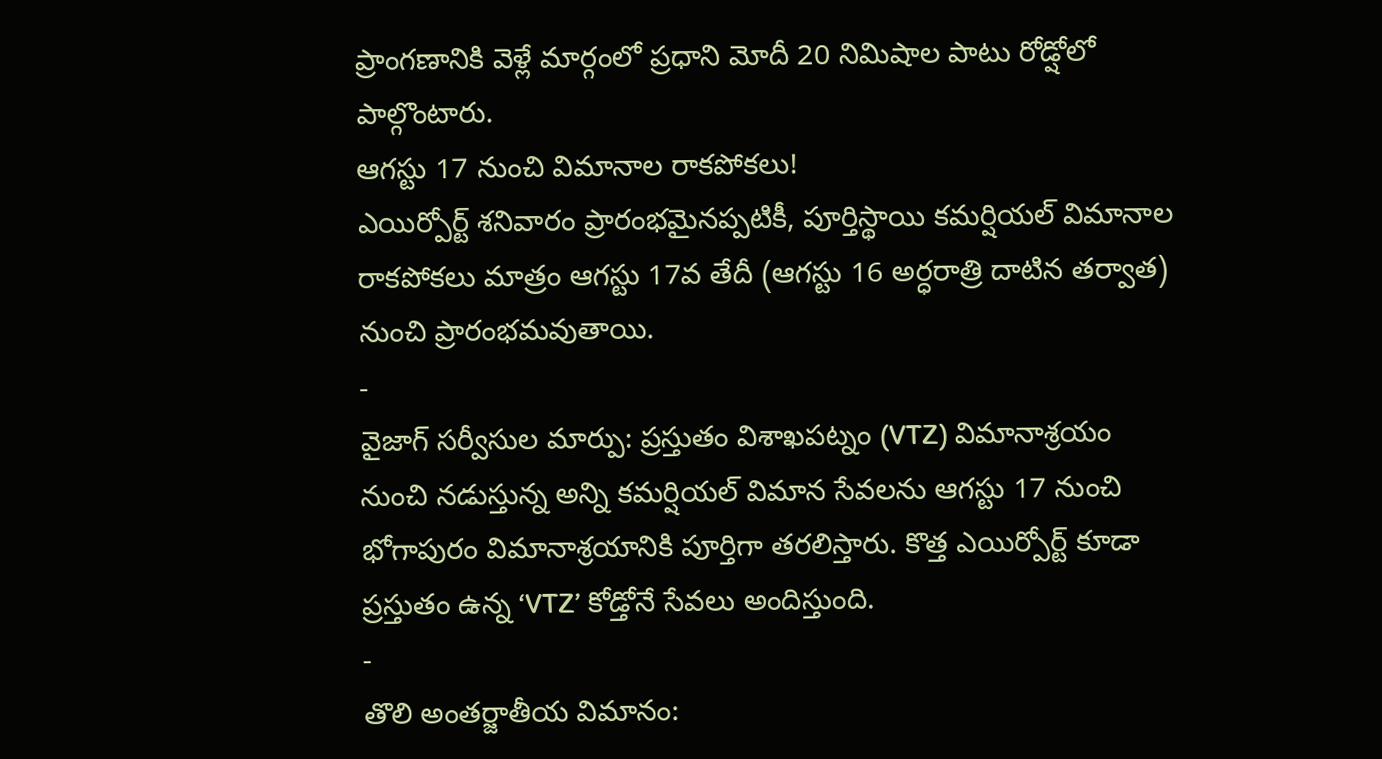ప్రాంగణానికి వెళ్లే మార్గంలో ప్రధాని మోదీ 20 నిమిషాల పాటు రోడ్షోలో పాల్గొంటారు.
ఆగస్టు 17 నుంచి విమానాల రాకపోకలు!
ఎయిర్పోర్ట్ శనివారం ప్రారంభమైనప్పటికీ, పూర్తిస్థాయి కమర్షియల్ విమానాల రాకపోకలు మాత్రం ఆగస్టు 17వ తేదీ (ఆగస్టు 16 అర్ధరాత్రి దాటిన తర్వాత) నుంచి ప్రారంభమవుతాయి.
-
వైజాగ్ సర్వీసుల మార్పు: ప్రస్తుతం విశాఖపట్నం (VTZ) విమానాశ్రయం నుంచి నడుస్తున్న అన్ని కమర్షియల్ విమాన సేవలను ఆగస్టు 17 నుంచి భోగాపురం విమానాశ్రయానికి పూర్తిగా తరలిస్తారు. కొత్త ఎయిర్పోర్ట్ కూడా ప్రస్తుతం ఉన్న ‘VTZ’ కోడ్తోనే సేవలు అందిస్తుంది.
-
తొలి అంతర్జాతీయ విమానం: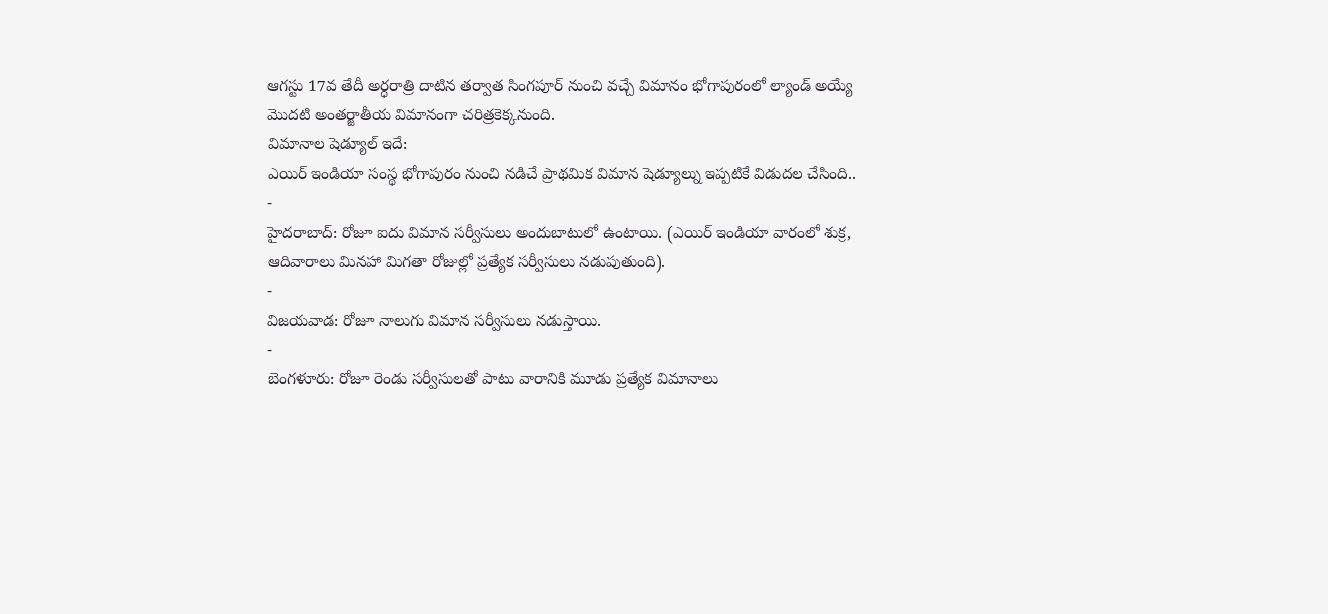ఆగస్టు 17వ తేదీ అర్ధరాత్రి దాటిన తర్వాత సింగపూర్ నుంచి వచ్చే విమానం భోగాపురంలో ల్యాండ్ అయ్యే మొదటి అంతర్జాతీయ విమానంగా చరిత్రకెక్కనుంది.
విమానాల షెడ్యూల్ ఇదే:
ఎయిర్ ఇండియా సంస్థ భోగాపురం నుంచి నడిచే ప్రాథమిక విమాన షెడ్యూల్ను ఇప్పటికే విడుదల చేసింది..
-
హైదరాబాద్: రోజూ ఐదు విమాన సర్వీసులు అందుబాటులో ఉంటాయి. (ఎయిర్ ఇండియా వారంలో శుక్ర, ఆదివారాలు మినహా మిగతా రోజుల్లో ప్రత్యేక సర్వీసులు నడుపుతుంది).
-
విజయవాడ: రోజూ నాలుగు విమాన సర్వీసులు నడుస్తాయి.
-
బెంగళూరు: రోజూ రెండు సర్వీసులతో పాటు వారానికి మూడు ప్రత్యేక విమానాలు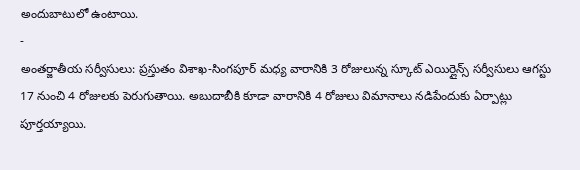అందుబాటులో ఉంటాయి.
-
అంతర్జాతీయ సర్వీసులు: ప్రస్తుతం విశాఖ-సింగపూర్ మధ్య వారానికి 3 రోజులున్న స్కూట్ ఎయిర్లైన్స్ సర్వీసులు ఆగస్టు 17 నుంచి 4 రోజులకు పెరుగుతాయి. అబుదాబీకి కూడా వారానికి 4 రోజులు విమానాలు నడిపేందుకు ఏర్పాట్లు పూర్తయ్యాయి.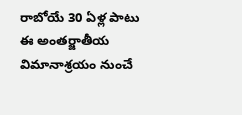రాబోయే 30 ఏళ్ల పాటు ఈ అంతర్జాతీయ విమానాశ్రయం నుంచే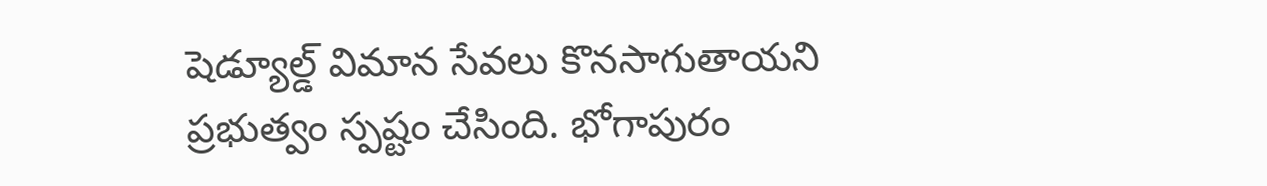షెడ్యూల్డ్ విమాన సేవలు కొనసాగుతాయని ప్రభుత్వం స్పష్టం చేసింది. భోగాపురం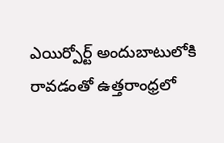ఎయిర్పోర్ట్ అందుబాటులోకి రావడంతో ఉత్తరాంధ్రలో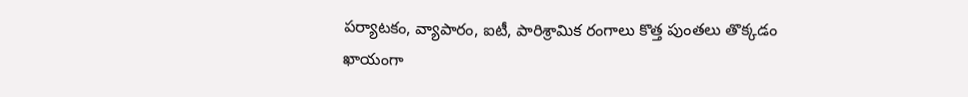పర్యాటకం, వ్యాపారం, ఐటీ, పారిశ్రామిక రంగాలు కొత్త పుంతలు తొక్కడం ఖాయంగా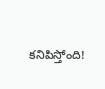కనిపిస్తోంది!